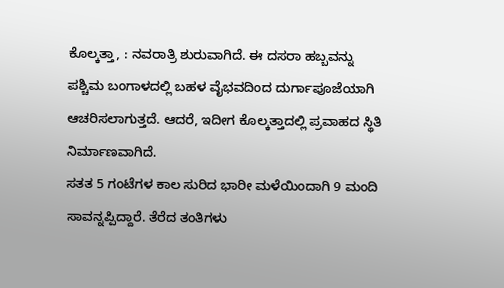ಕೊಲ್ಕತ್ತಾ, : ನವರಾತ್ರಿ ಶುರುವಾಗಿದೆ. ಈ ದಸರಾ ಹಬ್ಬವನ್ನು ಪಶ್ಚಿಮ ಬಂಗಾಳದಲ್ಲಿ ಬಹಳ ವೈಭವದಿಂದ ದುರ್ಗಾಪೂಜೆಯಾಗಿ ಆಚರಿಸಲಾಗುತ್ತದೆ. ಆದರೆ, ಇದೀಗ ಕೊಲ್ಕತ್ತಾದಲ್ಲಿ ಪ್ರವಾಹದ ಸ್ಥಿತಿ ನಿರ್ಮಾಣವಾಗಿದೆ.
ಸತತ 5 ಗಂಟೆಗಳ ಕಾಲ ಸುರಿದ ಭಾರೀ ಮಳೆಯಿಂದಾಗಿ 9 ಮಂದಿ ಸಾವನ್ನಪ್ಪಿದ್ದಾರೆ. ತೆರೆದ ತಂತಿಗಳು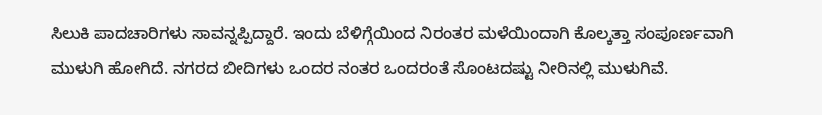ಸಿಲುಕಿ ಪಾದಚಾರಿಗಳು ಸಾವನ್ನಪ್ಪಿದ್ದಾರೆ. ಇಂದು ಬೆಳಿಗ್ಗೆಯಿಂದ ನಿರಂತರ ಮಳೆಯಿಂದಾಗಿ ಕೊಲ್ಕತ್ತಾ ಸಂಪೂರ್ಣವಾಗಿ ಮುಳುಗಿ ಹೋಗಿದೆ. ನಗರದ ಬೀದಿಗಳು ಒಂದರ ನಂತರ ಒಂದರಂತೆ ಸೊಂಟದಷ್ಟು ನೀರಿನಲ್ಲಿ ಮುಳುಗಿವೆ.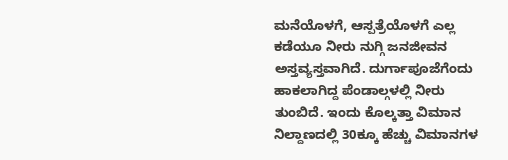ಮನೆಯೊಳಗೆ, ಆಸ್ಪತ್ರೆಯೊಳಗೆ ಎಲ್ಲ ಕಡೆಯೂ ನೀರು ನುಗ್ಗಿ ಜನಜೀವನ ಅಸ್ತವ್ಯಸ್ತವಾಗಿದೆ. ದುರ್ಗಾಪೂಜೆಗೆಂದು ಹಾಕಲಾಗಿದ್ದ ಪೆಂಡಾಲ್ಗಳಲ್ಲಿ ನೀರು ತುಂಬಿದೆ. ಇಂದು ಕೊಲ್ಕತ್ತಾ ವಿಮಾನ ನಿಲ್ದಾಣದಲ್ಲಿ 30ಕ್ಕೂ ಹೆಚ್ಚು ವಿಮಾನಗಳ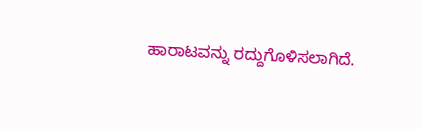ಹಾರಾಟವನ್ನು ರದ್ದುಗೊಳಿಸಲಾಗಿದೆ.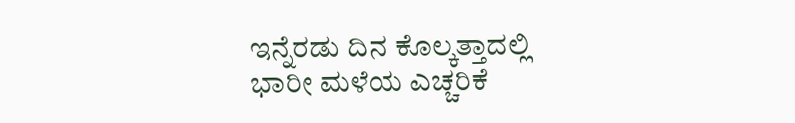ಇನ್ನೆರಡು ದಿನ ಕೊಲ್ಕತ್ತಾದಲ್ಲಿ ಭಾರೀ ಮಳೆಯ ಎಚ್ಚರಿಕೆ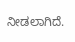ನೀಡಲಾಗಿದೆ.